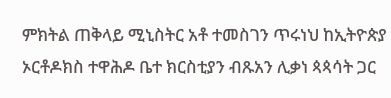ምክትል ጠቅላይ ሚኒስትር አቶ ተመስገን ጥሩነህ ከኢትዮጵያ ኦርቶዶክስ ተዋሕዶ ቤተ ክርስቲያን ብጹአን ሊቃነ ጳጳሳት ጋር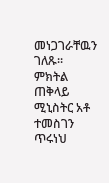መነጋገራቸዉን ገለጹ፡፡
ምክትል ጠቅላይ ሚኒስትር አቶ ተመስገን ጥሩነህ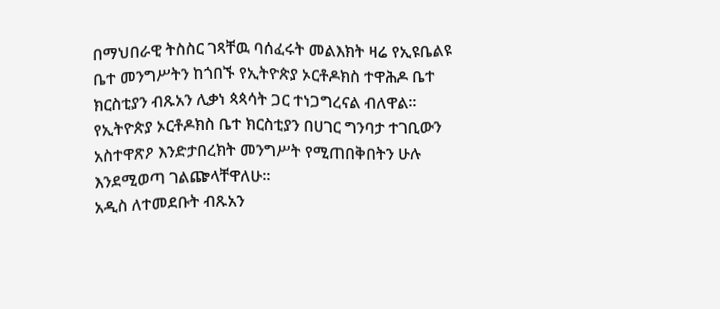በማህበራዊ ትስስር ገጻቸዉ ባሰፈሩት መልእክት ዛሬ የኢዩቤልዩ ቤተ መንግሥትን ከጎበኙ የኢትዮጵያ ኦርቶዶክስ ተዋሕዶ ቤተ ክርስቲያን ብጹአን ሊቃነ ጳጳሳት ጋር ተነጋግረናል ብለዋል፡፡
የኢትዮጵያ ኦርቶዶክስ ቤተ ክርስቲያን በሀገር ግንባታ ተገቢውን አስተዋጽዖ እንድታበረክት መንግሥት የሚጠበቅበትን ሁሉ እንደሚወጣ ገልጬላቸዋለሁ።
አዲስ ለተመደቡት ብጹአን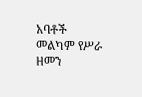አባቶች መልካም የሥራ ዘመን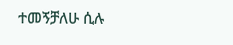ተመኝቻለሁ ሲሉ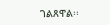ገልጸዋል፡፡